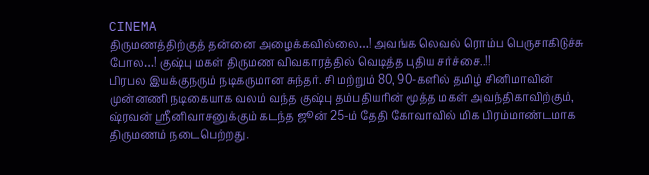CINEMA
திருமணத்திற்குத் தன்னை அழைக்கவில்லை…! அவங்க லெவல் ரொம்ப பெருசாகிடுச்சு போல…! குஷ்பு மகள் திருமண விவகாரத்தில் வெடித்த புதிய சர்ச்சை..!!
பிரபல இயக்குநரும் நடிகருமான சுந்தர். சி மற்றும் 80, 90-களில் தமிழ் சினிமாவின் முன்னணி நடிகையாக வலம் வந்த குஷ்பு தம்பதியரின் மூத்த மகள் அவந்திகாவிற்கும், ஷ்ரவன் ஸ்ரீனிவாசனுக்கும் கடந்த ஜூன் 25-ம் தேதி கோவாவில் மிக பிரம்மாண்டமாக திருமணம் நடைபெற்றது.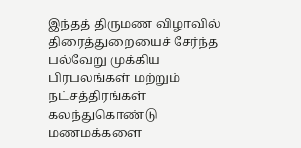இந்தத் திருமண விழாவில் திரைத்துறையைச் சேர்ந்த பல்வேறு முக்கிய பிரபலங்கள் மற்றும் நட்சத்திரங்கள் கலந்துகொண்டு மணமக்களை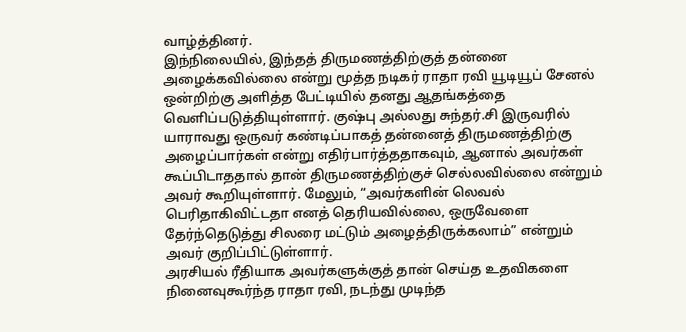வாழ்த்தினர்.
இந்நிலையில், இந்தத் திருமணத்திற்குத் தன்னை அழைக்கவில்லை என்று மூத்த நடிகர் ராதா ரவி யூடியூப் சேனல் ஒன்றிற்கு அளித்த பேட்டியில் தனது ஆதங்கத்தை வெளிப்படுத்தியுள்ளார். குஷ்பு அல்லது சுந்தர்.சி இருவரில் யாராவது ஒருவர் கண்டிப்பாகத் தன்னைத் திருமணத்திற்கு அழைப்பார்கள் என்று எதிர்பார்த்ததாகவும், ஆனால் அவர்கள் கூப்பிடாததால் தான் திருமணத்திற்குச் செல்லவில்லை என்றும் அவர் கூறியுள்ளார். மேலும், “அவர்களின் லெவல் பெரிதாகிவிட்டதா எனத் தெரியவில்லை, ஒருவேளை தேர்ந்தெடுத்து சிலரை மட்டும் அழைத்திருக்கலாம்” என்றும் அவர் குறிப்பிட்டுள்ளார்.
அரசியல் ரீதியாக அவர்களுக்குத் தான் செய்த உதவிகளை நினைவுகூர்ந்த ராதா ரவி, நடந்து முடிந்த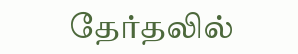தேர்தலில்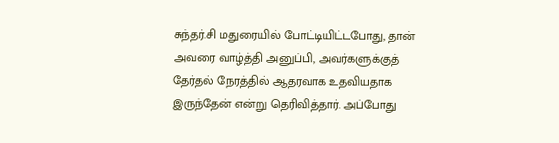சுந்தர்.சி மதுரையில் போட்டியிட்டபோது, தான் அவரை வாழ்த்தி அனுப்பி, அவர்களுக்குத் தேர்தல் நேரத்தில் ஆதரவாக உதவியதாக இருந்தேன் என்று தெரிவித்தார். அப்போது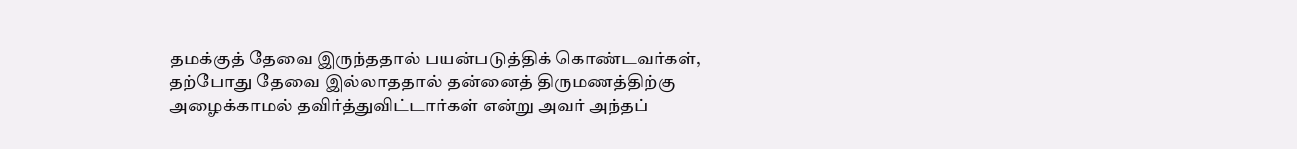தமக்குத் தேவை இருந்ததால் பயன்படுத்திக் கொண்டவர்கள், தற்போது தேவை இல்லாததால் தன்னைத் திருமணத்திற்கு அழைக்காமல் தவிர்த்துவிட்டார்கள் என்று அவர் அந்தப்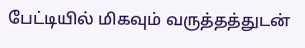பேட்டியில் மிகவும் வருத்தத்துடன்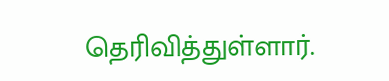தெரிவித்துள்ளார்.